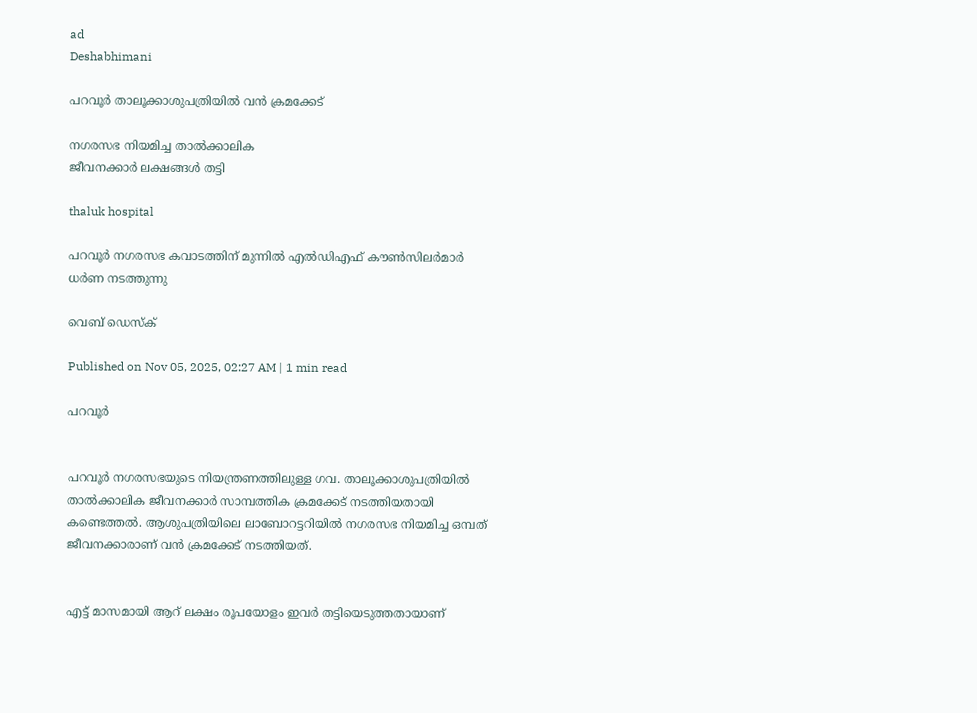ad
Deshabhimani

പറവൂർ താലൂക്കാശുപത്രിയിൽ വൻ ക്രമക്കേട്‌

നഗരസഭ നിയമിച്ച താൽക്കാലിക
ജീവനക്കാർ ലക്ഷങ്ങൾ തട്ടി

thaluk hospital

പറവൂർ നഗരസഭ കവാടത്തിന് മുന്നിൽ എൽഡിഎഫ് കൗൺസിലർമാർ ധർണ നടത്തുന്നു

വെബ് ഡെസ്ക്

Published on Nov 05, 2025, 02:27 AM | 1 min read

പറവൂർ


പറവൂർ നഗരസഭയുടെ നിയന്ത്രണത്തിലുള്ള ഗവ. താലൂക്കാശുപത്രിയിൽ താൽക്കാലിക ജീവനക്കാർ സാമ്പത്തിക ക്രമക്കേട് നടത്തിയതായി കണ്ടെത്തൽ. ആശുപത്രിയിലെ ലാബോറട്ടറിയിൽ നഗരസഭ നിയമിച്ച ഒമ്പത് ജീവനക്കാരാണ് വൻ ക്രമക്കേട് നടത്തിയത്.


എട്ട് മാസമായി ആറ് ലക്ഷം രൂപയോളം ഇവർ തട്ടിയെടുത്തതായാണ്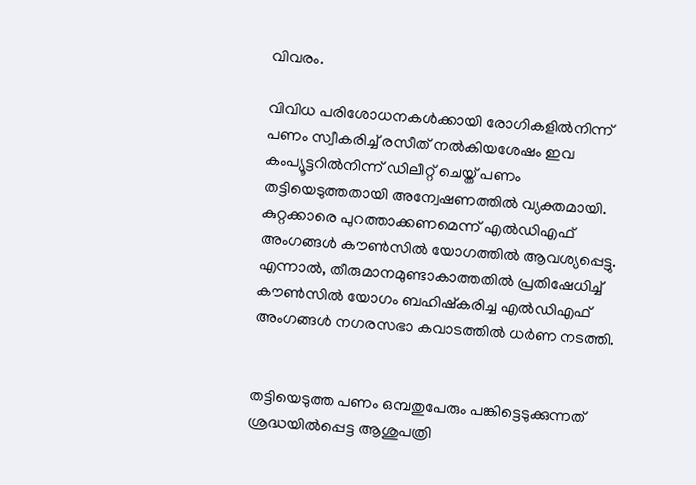വിവരം.

വിവിധ പരിശോധനകൾക്കായി രോഗികളിൽനിന്ന് പണം സ്വീകരിച്ച് രസീത് നൽകിയശേഷം ഇവ കംപ്യൂട്ടറിൽനിന്ന്‌ ഡിലീറ്റ് ചെയ്ത് പണം തട്ടിയെടുത്തതായി അന്വേഷണത്തിൽ വ്യക്തമായി. കുറ്റക്കാരെ പുറത്താക്കണമെന്ന്‌ എൽഡിഎഫ് അംഗങ്ങൾ കൗൺസിൽ യോഗത്തിൽ ആവശ്യപ്പെട്ടു. എന്നാൽ, തീരുമാനമുണ്ടാകാത്തതിൽ പ്രതിഷേധിച്ച് കൗൺസിൽ യോഗം ബഹിഷ്കരിച്ച എൽഡിഎഫ് അംഗങ്ങൾ നഗരസഭാ കവാടത്തിൽ ധർണ നടത്തി.


തട്ടിയെടുത്ത പണം ഒമ്പതുപേരും പങ്കിട്ടെടുക്കുന്നത് ശ്രദ്ധയിൽപ്പെട്ട ആശുപത്രി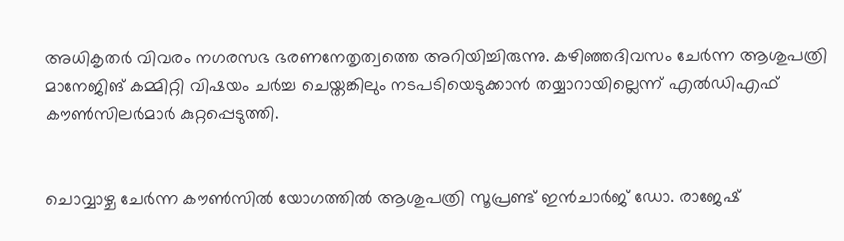അധികൃതർ വിവരം നഗരസഭ ഭരണനേതൃത്വത്തെ അറിയിച്ചിരുന്നു. കഴിഞ്ഞദിവസം ചേർന്ന ആശുപത്രി മാനേജിങ്‌ കമ്മിറ്റി വിഷയം ചർച്ച ചെയ്തങ്കിലും നടപടിയെടുക്കാൻ തയ്യാറായില്ലെന്ന് എൽഡിഎഫ് കൗൺസിലർമാർ കുറ്റപ്പെടുത്തി.


ചൊവ്വാഴ്ച ചേർന്ന കൗൺസിൽ യോഗത്തിൽ ആശുപത്രി സൂപ്രണ്ട് ഇൻചാർജ് ഡോ. രാജേഷ്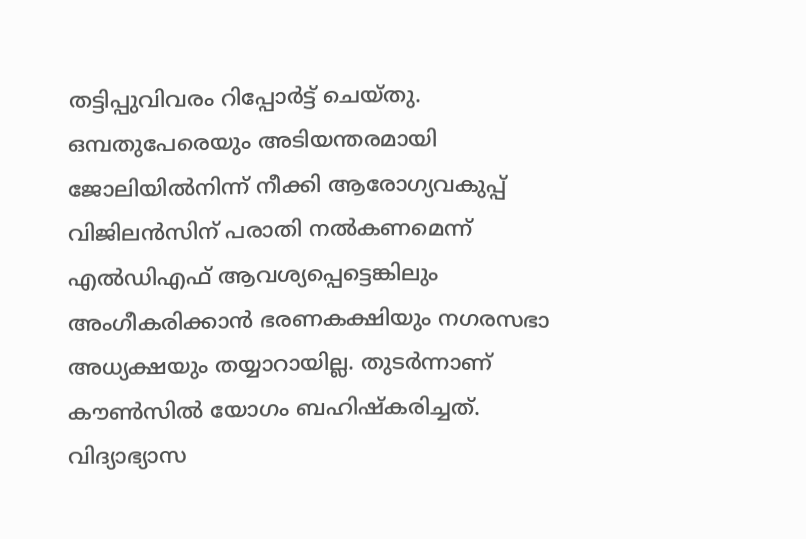തട്ടിപ്പുവിവരം റിപ്പോർട്ട്‌ ചെയ്തു. ഒമ്പതുപേരെയും അടിയന്തരമായി ജോലിയിൽനിന്ന് നീക്കി ആരോഗ്യവകുപ്പ് വിജിലൻസിന് പരാതി നൽകണമെന്ന് എൽഡിഎഫ് ആവശ്യപ്പെട്ടെങ്കിലും അംഗീകരിക്കാൻ ഭരണകക്ഷിയും നഗരസഭാ അധ്യക്ഷയും തയ്യാറായില്ല. തുടർന്നാണ് കൗൺസിൽ യോഗം ബഹിഷ്കരിച്ചത്. വിദ്യാഭ്യാസ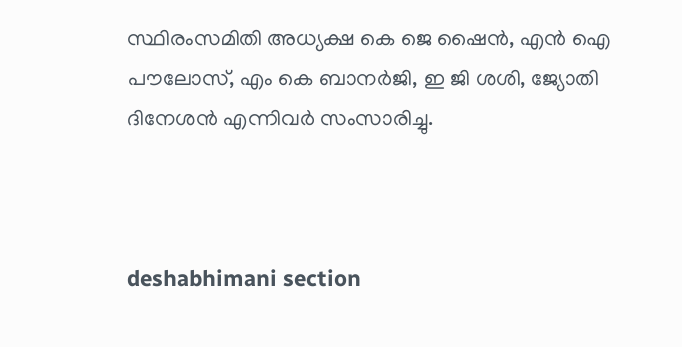സ്ഥിരംസമിതി അധ്യക്ഷ കെ ജെ ഷൈൻ, എൻ ഐ പൗലോസ്, എം കെ ബാനർജി, ഇ ജി ശശി, ജ്യോതി ദിനേശൻ എന്നിവർ സംസാരിച്ചു.



deshabhimani section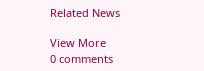Related News

View More
0 comments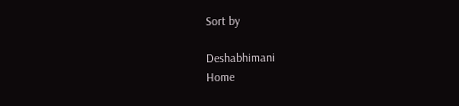Sort by

Deshabhimani
Home